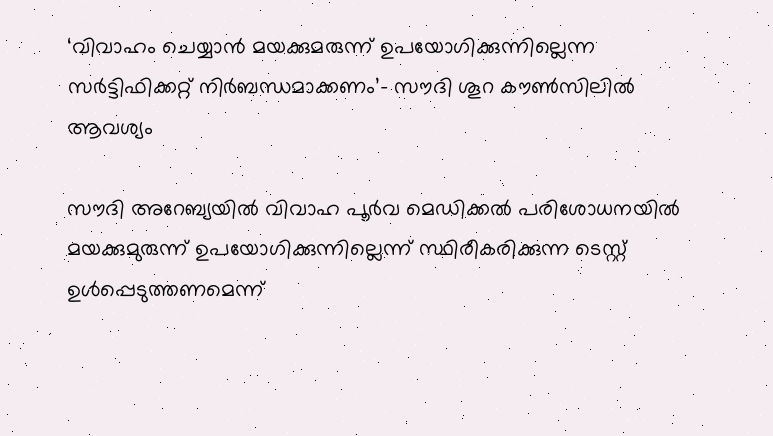‘വിവാഹം ചെയ്യാന്‍ മയക്കുമരുന്ന് ഉപയോഗിക്കുന്നില്ലെന്ന സര്‍ട്ടിഫിക്കറ്റ് നിര്‍ബന്ധമാക്കണം’- സൗദി ശൂറ കൗണ്‍സിലില്‍ ആവശ്യം

സൗദി അറേബ്യയില്‍ വിവാഹ പൂര്‍വ മെഡിക്കല്‍ പരിശോധനയില്‍ മയക്കുമുരുന്ന് ഉപയോഗിക്കുന്നില്ലെന്ന് സ്ഥിരീകരിക്കുന്ന ടെസ്റ്റ് ഉള്‍പ്പെടുത്തണമെന്ന്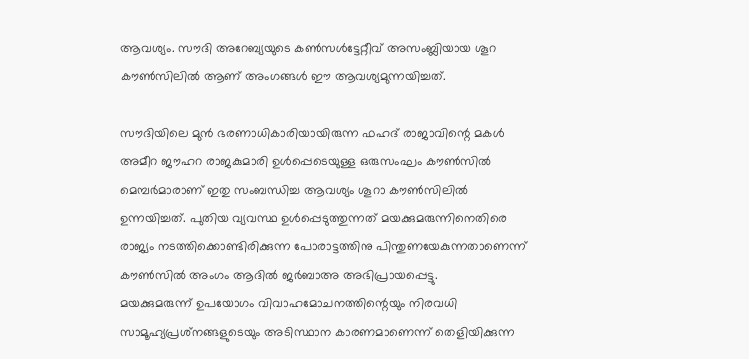ആവശ്യം. സൗദി അറേബ്യയുടെ കണ്‍സള്‍ട്ടേറ്റീവ് അസംബ്ലിയായ ശൂറ കൗണ്‍സിലില്‍ ആണ് അംഗങ്ങള്‍ ഈ ആവശ്യമുന്നയിച്ചത്.

സൗദിയിലെ മുന്‍ ഭരണാധികാരിയായിരുന്ന ഫഹദ് രാജാവിന്റെ മകള്‍ അമീറ ജൗഹറ രാജകുമാരി ഉള്‍പ്പെടെയുള്ള ഒരുസംഘം കൗണ്‍സില്‍ മെമ്പര്‍മാരാണ് ഇതു സംബന്ധിച്ച ആവശ്യം ശൂറാ കൗണ്‍സിലില്‍ ഉന്നയിച്ചത്. പുതിയ വ്യവസ്ഥ ഉള്‍പ്പെടുത്തുന്നത് മയക്കുമരുന്നിനെതിരെ രാജ്യം നടത്തിക്കൊണ്ടിരിക്കുന്ന പോരാട്ടത്തിനു പിന്തുണയേകുന്നതാണെന്ന് കൗണ്‍സില്‍ അംഗം ആദില്‍ ജര്‍ബാഅ അഭിപ്രായപ്പെട്ടു.
മയക്കുമരുന്ന് ഉപയോഗം വിവാഹമോചനത്തിന്റെയും നിരവധി സാമൂഹ്യപ്രശ്‌നങ്ങളുടെയും അടിസ്ഥാന കാരണമാണെന്ന് തെളിയിക്കുന്ന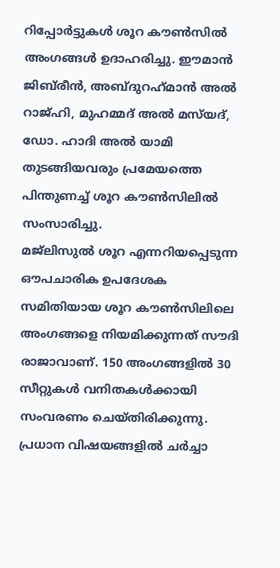റിപ്പോര്‍ട്ടുകള്‍ ശൂറ കൗണ്‍സില്‍ അംഗങ്ങള്‍ ഉദാഹരിച്ചു. ഈമാന്‍ ജിബ്‌രീന്‍, അബ്ദുറഹ്‌മാന്‍ അല്‍ റാജ്ഹി, മുഹമ്മദ് അല്‍ മസ്‌യദ്, ഡോ. ഹാദി അല്‍ യാമി തുടങ്ങിയവരും പ്രമേയത്തെ പിന്തുണച്ച് ശൂറ കൗണ്‍സിലില്‍ സംസാരിച്ചു.
മജ്ലിസുല്‍ ശൂറ എന്നറിയപ്പെടുന്ന ഔപചാരിക ഉപദേശക സമിതിയായ ശൂറ കൗണ്‍സിലിലെ അംഗങ്ങളെ നിയമിക്കുന്നത് സൗദി രാജാവാണ്. 150 അംഗങ്ങളില്‍ 30 സീറ്റുകള്‍ വനിതകള്‍ക്കായി സംവരണം ചെയ്തിരിക്കുന്നു. പ്രധാന വിഷയങ്ങളില്‍ ചര്‍ച്ചാ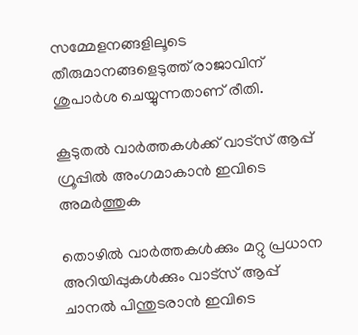സമ്മേളനങ്ങളിലൂടെ തീരുമാനങ്ങളെടുത്ത് രാജാവിന് ശുപാര്‍ശ ചെയ്യുന്നതാണ് രീതി.

കൂടുതൽ വാർത്തകൾക്ക് വാട്സ് ആപ്പ് ഗ്രൂപ്പിൽ അംഗമാകാൻ ഇവിടെ അമർത്തുക

തൊഴിൽ വാർത്തകൾക്കും മറ്റു പ്രധാന അറിയിപ്പുകൾക്കും വാട്സ് ആപ്പ് ചാനൽ പിന്തുടരാൻ ഇവിടെ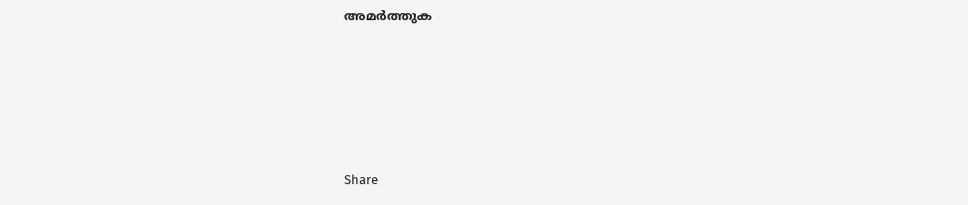അമർത്തുക





Share